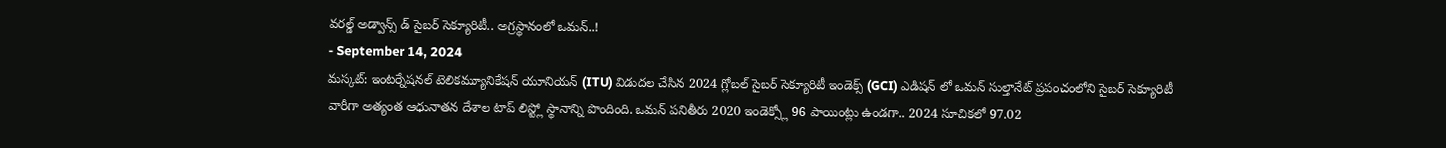వరల్డ్ అడ్వాన్స్ డ్ సైబర్ సెక్యూరిటీ.. అగ్రస్థానంలో ఒమన్..!
- September 14, 2024
మస్కట్: ఇంటర్నేషనల్ టెలికమ్యూనికేషన్ యూనియన్ (ITU) విడుదల చేసిన 2024 గ్లోబల్ సైబర్ సెక్యూరిటీ ఇండెక్స్ (GCI) ఎడిషన్ లో ఒమన్ సుల్తానేట్ ప్రపంచంలోని సైబర్ సెక్యూరిటీ వారీగా అత్యంత ఆధునాతన దేశాల టాప్ లిస్ట్లో స్థానాన్ని పొందింది. ఒమన్ పనితీరు 2020 ఇండెక్స్లో 96 పాయింట్లు ఉండగా.. 2024 సూచికలో 97.02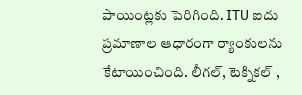పాయింట్లకు పెరిగింది. ITU ఐదు ప్రమాణాల ఆధారంగా ర్యాంకులను కేటాయించింది. లీగల్, టెక్నికల్ ,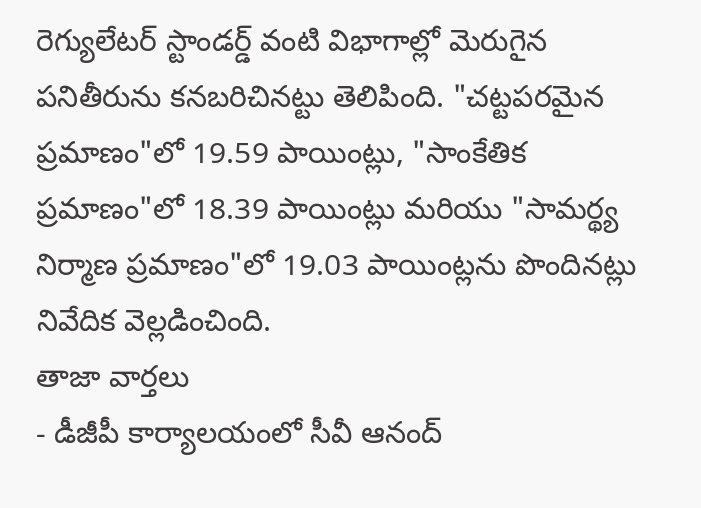రెగ్యులేటర్ స్టాండర్డ్ వంటి విభాగాల్లో మెరుగైన పనితీరును కనబరిచినట్టు తెలిపింది. "చట్టపరమైన ప్రమాణం"లో 19.59 పాయింట్లు, "సాంకేతిక ప్రమాణం"లో 18.39 పాయింట్లు మరియు "సామర్థ్య నిర్మాణ ప్రమాణం"లో 19.03 పాయింట్లను పొందినట్లు నివేదిక వెల్లడించింది.
తాజా వార్తలు
- డీజీపీ కార్యాలయంలో సీవీ ఆనంద్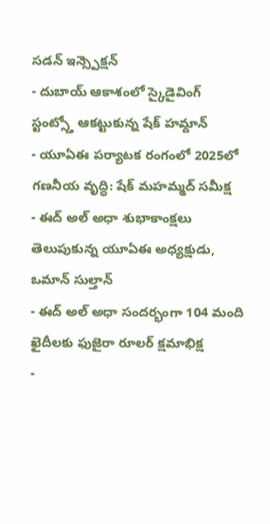సడన్ ఇన్స్పెక్షన్
- దుబాయ్ ఆకాశంలో స్కైడైవింగ్ స్టంట్స్తో ఆకట్టుకున్న షేక్ హమ్దాన్
- యూఏఈ పర్యాటక రంగంలో 2025లో గణనీయ వృద్ధి: షేక్ మహమ్మద్ సమీక్ష
- ఈద్ అల్ అధా శుభాకాంక్షలు తెలుపుకున్న యూఏఈ అధ్యక్షుడు, ఒమాన్ సుల్తాన్
- ఈద్ అల్ అధా సందర్భంగా 104 మంది ఖైదీలకు ఫుజైరా రూలర్ క్షమాభిక్ష
-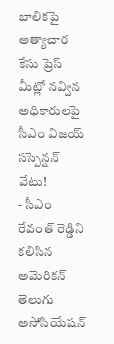బాలికపై అత్యాచార కేసు ప్రెస్ మీట్లో నవ్విన అధికారులపై సీఎం విజయ్ సస్పెన్షన్ వేటు!
- సీఎం రేవంత్ రెడ్డిని కలిసిన అమెరికన్ తెలుగు అసోసియేషన్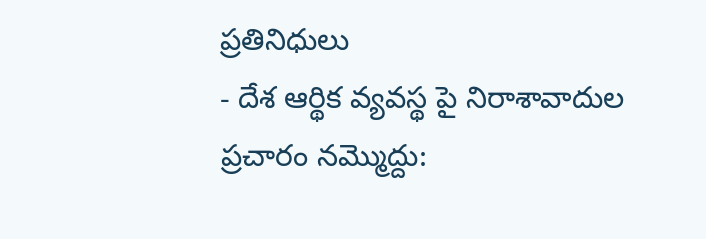ప్రతినిధులు
- దేశ ఆర్థిక వ్యవస్థ పై నిరాశావాదుల ప్రచారం నమ్మొద్దు: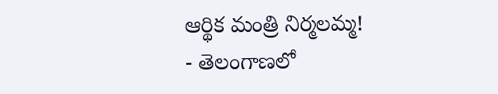ఆర్థిక మంత్రి నిర్మలమ్మ!
- తెలంగాణలో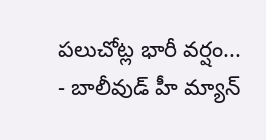పలుచోట్ల భారీ వర్షం...
- బాలీవుడ్ హీ మ్యాన్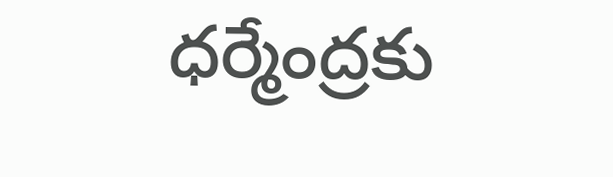ధర్మేంద్రకు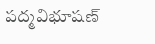పద్మవిభూషణ్